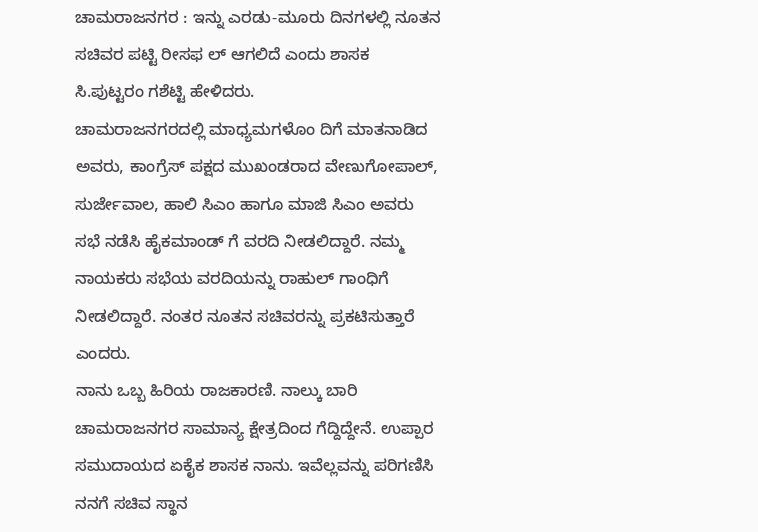ಚಾಮರಾಜನಗರ : ಇನ್ನು ಎರಡು-ಮೂರು ದಿನಗಳಲ್ಲಿ ನೂತನ ಸಚಿವರ ಪಟ್ಟಿ ರೀಸಫ ಲ್ ಆಗಲಿದೆ ಎಂದು ಶಾಸಕ ಸಿ.ಪುಟ್ಟರಂ ಗಶೆಟ್ಟಿ ಹೇಳಿದರು.
ಚಾಮರಾಜನಗರದಲ್ಲಿ ಮಾಧ್ಯಮಗಳೊಂ ದಿಗೆ ಮಾತನಾಡಿದ ಅವರು, ಕಾಂಗ್ರೆಸ್ ಪಕ್ಷದ ಮುಖಂಡರಾದ ವೇಣುಗೋಪಾಲ್, ಸುರ್ಜೇವಾಲ, ಹಾಲಿ ಸಿಎಂ ಹಾಗೂ ಮಾಜಿ ಸಿಎಂ ಅವರು ಸಭೆ ನಡೆಸಿ ಹೈಕಮಾಂಡ್ ಗೆ ವರದಿ ನೀಡಲಿದ್ದಾರೆ. ನಮ್ಮ ನಾಯಕರು ಸಭೆಯ ವರದಿಯನ್ನು ರಾಹುಲ್ ಗಾಂಧಿಗೆ ನೀಡಲಿದ್ದಾರೆ. ನಂತರ ನೂತನ ಸಚಿವರನ್ನು ಪ್ರಕಟಿಸುತ್ತಾರೆ ಎಂದರು.
ನಾನು ಒಬ್ಬ ಹಿರಿಯ ರಾಜಕಾರಣಿ. ನಾಲ್ಕು ಬಾರಿ ಚಾಮರಾಜನಗರ ಸಾಮಾನ್ಯ ಕ್ಷೇತ್ರದಿಂದ ಗೆದ್ದಿದ್ದೇನೆ. ಉಪ್ಪಾರ ಸಮುದಾಯದ ಏಕೈಕ ಶಾಸಕ ನಾನು. ಇವೆಲ್ಲವನ್ನು ಪರಿಗಣಿಸಿ ನನಗೆ ಸಚಿವ ಸ್ಥಾನ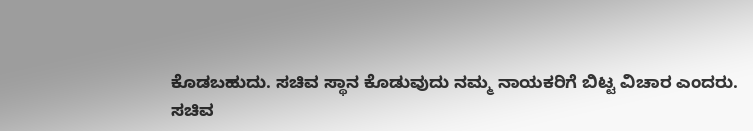ಕೊಡಬಹುದು. ಸಚಿವ ಸ್ಥಾನ ಕೊಡುವುದು ನಮ್ಮ ನಾಯಕರಿಗೆ ಬಿಟ್ಟ ವಿಚಾರ ಎಂದರು.
ಸಚಿವ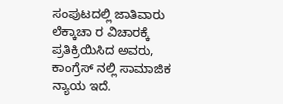ಸಂಪುಟದಲ್ಲಿ ಜಾತಿವಾರು ಲೆಕ್ಕಾಚಾ ರ ವಿಚಾರಕ್ಕೆ ಪ್ರತಿಕ್ರಿಯಿಸಿದ ಅವರು, ಕಾಂಗ್ರೆಸ್ ನಲ್ಲಿ ಸಾಮಾಜಿಕ ನ್ಯಾಯ ಇದೆ.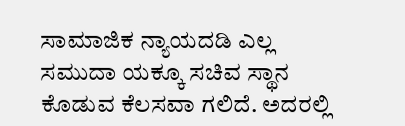ಸಾಮಾಜಿಕ ನ್ಯಾಯದಡಿ ಎಲ್ಲ ಸಮುದಾ ಯಕ್ಕೂ ಸಚಿವ ಸ್ಥಾನ ಕೊಡುವ ಕೆಲಸವಾ ಗಲಿದೆ. ಅದರಲ್ಲಿ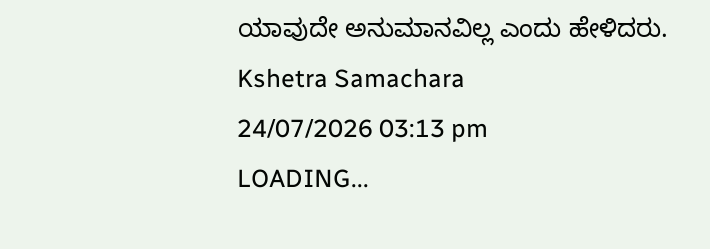ಯಾವುದೇ ಅನುಮಾನವಿಲ್ಲ ಎಂದು ಹೇಳಿದರು.
Kshetra Samachara
24/07/2026 03:13 pm
LOADING...